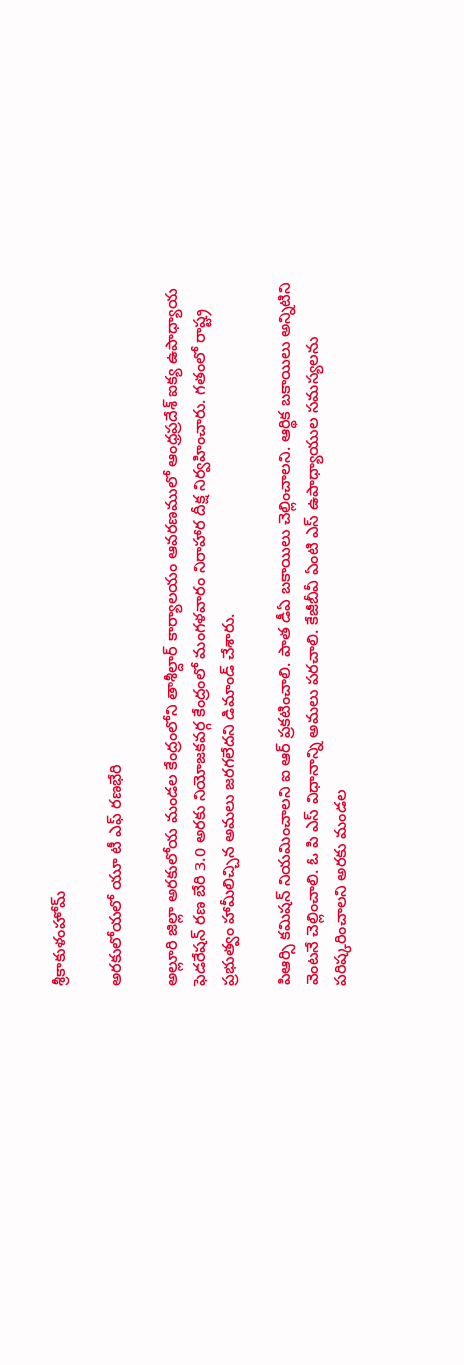శ్రీకాకుళంహోమ్

అరకులోయలో యూ టీ ఎఫ్ రణభేరి

అల్లూరి జిల్లా అరకులోయ మండల కేంద్రంలోని తాశీల్దార్ కార్యాలయం ఆవరణములో ఆంధ్రప్రదేశ్ ఐక్య ఉపాధ్యాయ ఫెడరేషన్ రణ బేరి 3.0 అరకు నియోజకవర్గ కేంద్రంలో మంగళవారం నిరాహార దీక్ష నిర్వహించారు. గతంలో రాష్ట్ర ప్రభుత్వం హామీలిచ్చిన అమలు జరగలేదని డిమాండ్ చేశారు.

పిఆర్సి కమిషన్ నియమించాలని ఐ ఆర్ ప్రకటించాలి. పాత డీఏ బకాయిలు చెల్లించాలని. ఆర్థిక బకాయిలు అన్నిటిని వెంటనే చెల్లించాలి. ఓ పి ఎస్ విధానాన్ని అమలు పరచాలి. కేజీబీవీ ఏంటి ఎస్ ఉపాధ్యాయుల సమస్యలను పరిష్కరించాలని అరకు మండల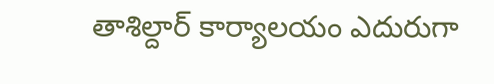తాశిల్దార్ కార్యాలయం ఎదురుగా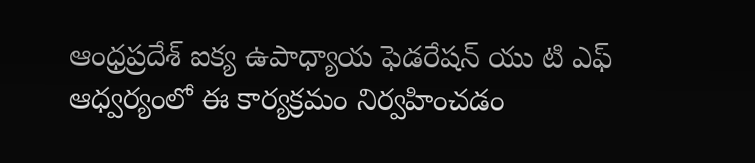ఆంధ్రప్రదేశ్ ఐక్య ఉపాధ్యాయ ఫెడరేషన్ యు టి ఎఫ్ ఆధ్వర్యంలో ఈ కార్యక్రమం నిర్వహించడం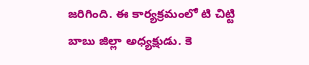జరిగింది. ఈ కార్యక్రమంలో టి చిట్టి బాబు జిల్లా అధ్యక్షుడు. కె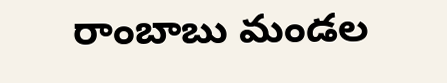రాంబాబు మండల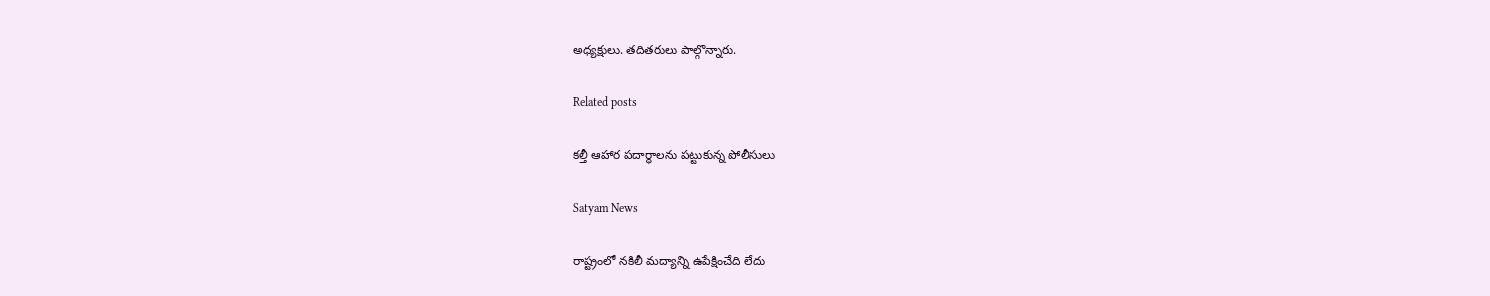అధ్యక్షులు. తదితరులు పాల్గొన్నారు.

Related posts

కల్తీ ఆహార పదార్ధాలను పట్టుకున్న పోలీసులు

Satyam News

రాష్ట్రంలో నకిలీ మద్యాన్ని ఉపేక్షించేది లేదు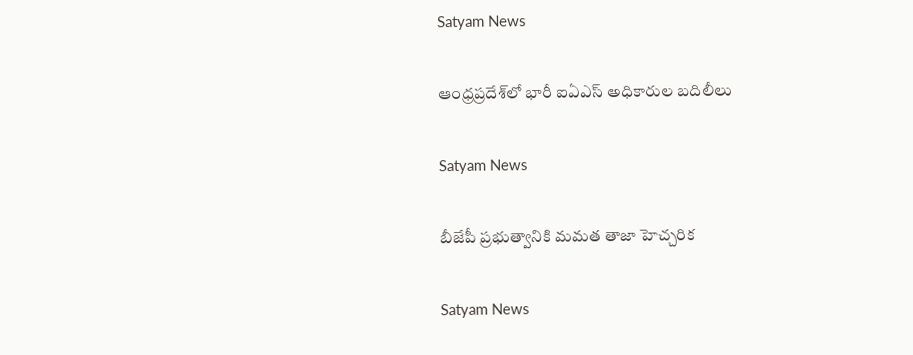Satyam News

ఆంధ్రప్రదేశ్‌లో భారీ ఐఏఎస్ అధికారుల బదిలీలు

Satyam News

బీజేపీ ప్రభుత్వానికి మమత తాజా హెచ్చరిక

Satyam News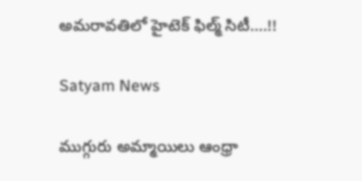అమరావతిలో హైటెక్‌ ఫిల్మ్‌ సిటీ….!!

Satyam News

ముగ్గురు అమ్మాయిలు ఆంధ్రా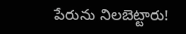పేరును నిలబెట్టారు!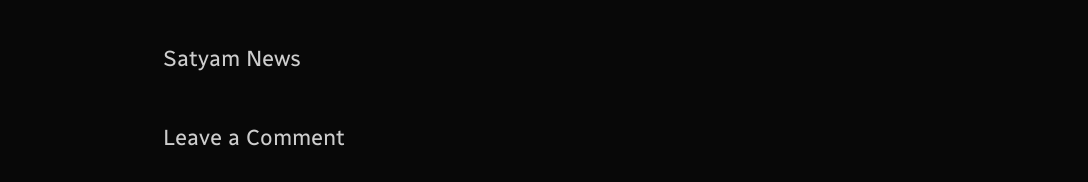Satyam News

Leave a Comment